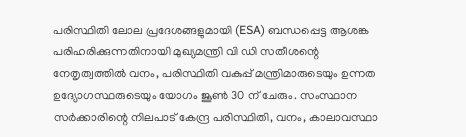പരിസ്ഥിതി ലോല പ്രദേശങ്ങളുമായി (ESA) ബന്ധപ്പെട്ട ആശങ്ക പരിഹരിക്കുന്നതിനായി മുഖ്യമന്ത്രി വി ഡി സതീശന്റെ നേതൃത്വത്തിൽ വനം, പരിസ്ഥിതി വകുപ്പ് മന്ത്രിമാരുടെയും ഉന്നത ഉദ്യോഗസ്ഥരുടെയും യോഗം ജൂൺ 30 ന് ചേരും. സംസ്ഥാന സർക്കാരിന്റെ നിലപാട് കേന്ദ്ര പരിസ്ഥിതി, വനം, കാലാവസ്ഥാ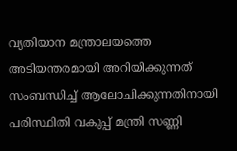വ്യതിയാന മന്ത്രാലയത്തെ അടിയന്തരമായി അറിയിക്കുന്നത് സംബന്ധിച്ച് ആലോചിക്കുന്നതിനായി പരിസ്ഥിതി വകുപ്പ് മന്ത്രി സണ്ണി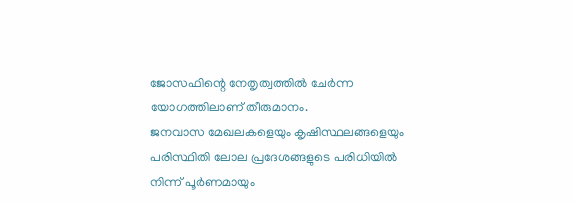ജോസഫിന്റെ നേതൃത്വത്തിൽ ചേർന്ന യോഗത്തിലാണ് തീരുമാനം.
ജനവാസ മേഖലകളെയും കൃഷിസ്ഥലങ്ങളെയും പരിസ്ഥിതി ലോല പ്രദേശങ്ങളുടെ പരിധിയിൽ നിന്ന് പൂർണമായും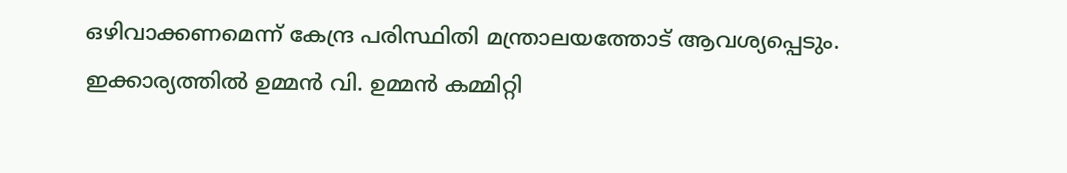ഒഴിവാക്കണമെന്ന് കേന്ദ്ര പരിസ്ഥിതി മന്ത്രാലയത്തോട് ആവശ്യപ്പെടും. ഇക്കാര്യത്തിൽ ഉമ്മൻ വി. ഉമ്മൻ കമ്മിറ്റി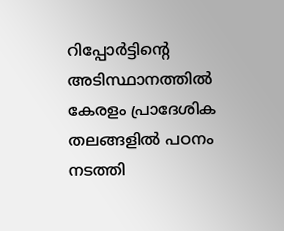റിപ്പോർട്ടിന്റെ അടിസ്ഥാനത്തിൽ കേരളം പ്രാദേശിക തലങ്ങളിൽ പഠനം നടത്തി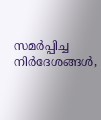സമർപ്പിച്ച നിർദേശങ്ങൾ,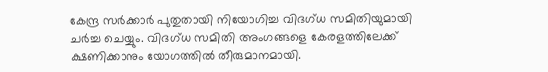കേന്ദ്ര സർക്കാർ പുതുതായി നിയോഗിച്ച വിദഗ്ധ സമിതിയുമായി ചർച്ച ചെയ്യും. വിദഗ്ധ സമിതി അംഗങ്ങളെ കേരളത്തിലേക്ക് ക്ഷണിക്കാനും യോഗത്തിൽ തീരുമാനമായി.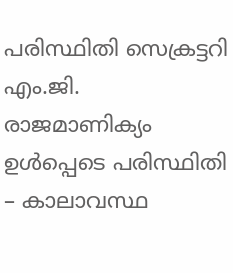പരിസ്ഥിതി സെക്രട്ടറി എം.ജി. രാജമാണിക്യം ഉൾപ്പെടെ പരിസ്ഥിതി – കാലാവസ്ഥ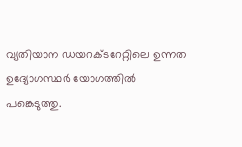വ്യതിയാന ഡയറക്ടറേറ്റിലെ ഉന്നത ഉദ്യോഗസ്ഥർ യോഗത്തിൽ പങ്കെടുത്തു.